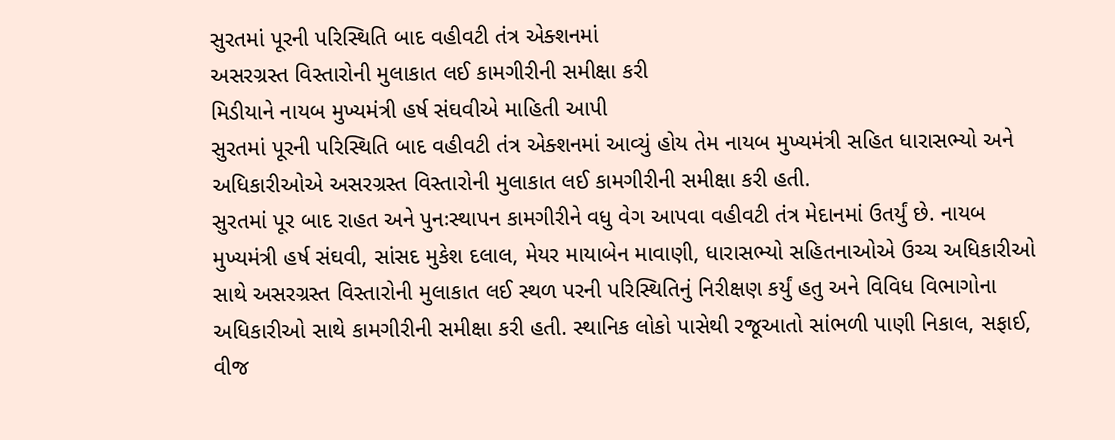સુરતમાં પૂરની પરિસ્થિતિ બાદ વહીવટી તંત્ર એક્શનમાં
અસરગ્રસ્ત વિસ્તારોની મુલાકાત લઈ કામગીરીની સમીક્ષા કરી
મિડીયાને નાયબ મુખ્યમંત્રી હર્ષ સંઘવીએ માહિતી આપી
સુરતમાં પૂરની પરિસ્થિતિ બાદ વહીવટી તંત્ર એક્શનમાં આવ્યું હોય તેમ નાયબ મુખ્યમંત્રી સહિત ધારાસભ્યો અને અધિકારીઓએ અસરગ્રસ્ત વિસ્તારોની મુલાકાત લઈ કામગીરીની સમીક્ષા કરી હતી.
સુરતમાં પૂર બાદ રાહત અને પુનઃસ્થાપન કામગીરીને વધુ વેગ આપવા વહીવટી તંત્ર મેદાનમાં ઉતર્યું છે. નાયબ મુખ્યમંત્રી હર્ષ સંઘવી, સાંસદ મુકેશ દલાલ, મેયર માયાબેન માવાણી, ધારાસભ્યો સહિતનાઓએ ઉચ્ચ અધિકારીઓ સાથે અસરગ્રસ્ત વિસ્તારોની મુલાકાત લઈ સ્થળ પરની પરિસ્થિતિનું નિરીક્ષણ કર્યું હતુ અને વિવિધ વિભાગોના અધિકારીઓ સાથે કામગીરીની સમીક્ષા કરી હતી. સ્થાનિક લોકો પાસેથી રજૂઆતો સાંભળી પાણી નિકાલ, સફાઈ, વીજ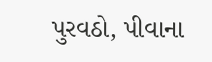પુરવઠો, પીવાના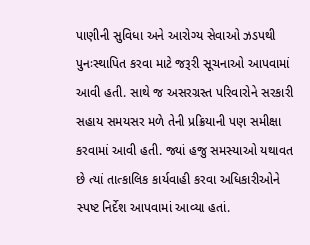પાણીની સુવિધા અને આરોગ્ય સેવાઓ ઝડપથી પુનઃસ્થાપિત કરવા માટે જરૂરી સૂચનાઓ આપવામાં આવી હતી. સાથે જ અસરગ્રસ્ત પરિવારોને સરકારી સહાય સમયસર મળે તેની પ્રક્રિયાની પણ સમીક્ષા કરવામાં આવી હતી. જ્યાં હજુ સમસ્યાઓ યથાવત છે ત્યાં તાત્કાલિક કાર્યવાહી કરવા અધિકારીઓને સ્પષ્ટ નિર્દેશ આપવામાં આવ્યા હતાં.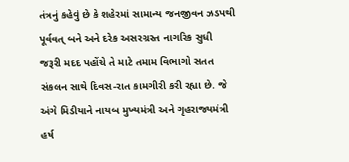તંત્રનું કહેવું છે કે શહેરમાં સામાન્ય જનજીવન ઝડપથી પૂર્વવત્ બને અને દરેક અસરગ્રસ્ત નાગરિક સુધી જરૂરી મદદ પહોંચે તે માટે તમામ વિભાગો સતત સંકલન સાથે દિવસ-રાત કામગીરી કરી રહ્યા છે. જે અંગે મિડીયાને નાયબ મુખ્યમંત્રી અને ગૃહરાજ્યમંત્રી હર્ષ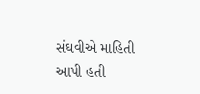સંઘવીએ માહિતી આપી હતી